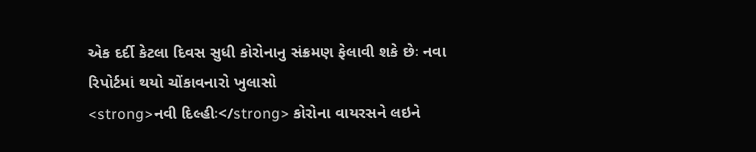એક દર્દી કેટલા દિવસ સુધી કોરોનાનુ સંક્રમણ ફેલાવી શકે છેઃ નવા રિપોર્ટમાં થયો ચોંકાવનારો ખુલાસો
<strong>નવી દિલ્હીઃ</strong> કોરોના વાયરસને લઇને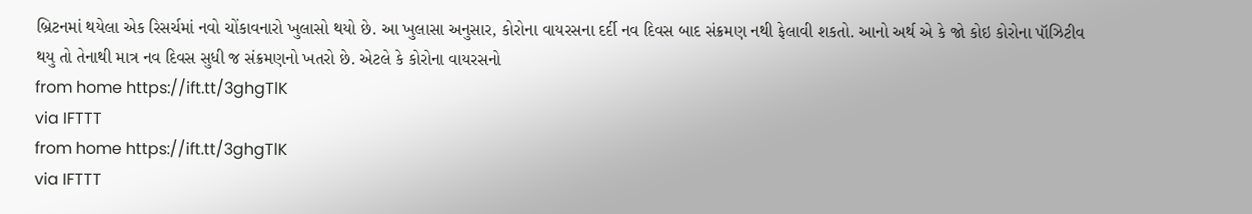બ્રિટનમાં થયેલા એક રિસર્ચમાં નવો ચોંકાવનારો ખુલાસો થયો છે. આ ખુલાસા અનુસાર, કોરોના વાયરસના દર્દી નવ દિવસ બાદ સંક્રમણ નથી ફેલાવી શકતો. આનો અર્થ એ કે જો કોઇ કોરોના પૉઝિટીવ થયુ તો તેનાથી માત્ર નવ દિવસ સુધી જ સંક્રમણનો ખતરો છે. એટલે કે કોરોના વાયરસનો
from home https://ift.tt/3ghgTlK
via IFTTT
from home https://ift.tt/3ghgTlK
via IFTTT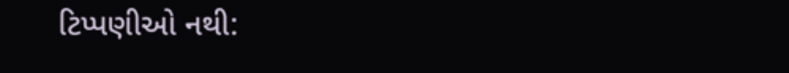ટિપ્પણીઓ નથી: